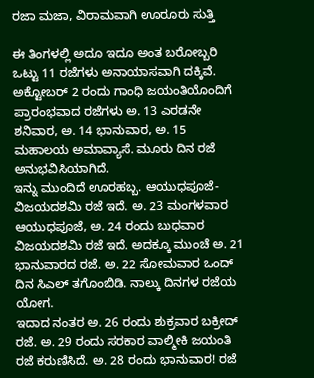ರಜಾ ಮಜಾ, ವಿರಾಮವಾಗಿ ಊರೂರು ಸುತ್ತಿ

ಈ ತಿಂಗಳಲ್ಲಿ ಅದೂ ಇದೂ ಅಂತ ಬರೋಬ್ಬರಿ ಒಟ್ಟು 11 ರಜೆಗಳು ಅನಾಯಾಸವಾಗಿ ದಕ್ಕಿವೆ. ಅಕ್ಟೋಬರ್ 2 ರಂದು ಗಾಂಧಿ ಜಯಂತಿಯೊಂದಿಗೆ ಪ್ರಾರಂಭವಾದ ರಜೆಗಳು ಅ. 13 ಎರಡನೇ ಶನಿವಾರ, ಅ. 14 ಭಾನುವಾರ, ಅ. 15 ಮಹಾಲಯ ಅಮಾವ್ಯಾಸೆ. ಮೂರು ದಿನ ರಜೆ ಅನುಭವಿಸಿಯಾಗಿದೆ.
ಇನ್ನು ಮುಂದಿದೆ ಊರಹಬ್ಬ. ಆಯುಧಪೂಜೆ- ವಿಜಯದಶಮಿ ರಜೆ ಇದೆ. ಅ. 23 ಮಂಗಳವಾರ ಆಯುಧಪೂಜೆ, ಅ. 24 ರಂದು ಬುಧವಾರ ವಿಜಯದಶಮಿ ರಜೆ ಇದೆ. ಅದಕ್ಕೂ ಮುಂಚೆ ಅ. 21 ಭಾನುವಾರದ ರಜೆ. ಅ. 22 ಸೋಮವಾರ ಒಂದ್ ದಿನ ಸಿಎಲ್ ತಗೊಂಬಿಡಿ. ನಾಲ್ಕು ದಿನಗಳ ರಜೆಯ ಯೋಗ.
ಇದಾದ ನಂತರ ಅ. 26 ರಂದು ಶುಕ್ರವಾರ ಬಕ್ರೀದ್ ರಜೆ. ಅ. 29 ರಂದು ಸರಕಾರ ವಾಲ್ಮೀಕಿ ಜಯಂತಿ ರಜೆ ಕರುಣಿಸಿದೆ. ಅ. 28 ರಂದು ಭಾನುವಾರ! ರಜೆ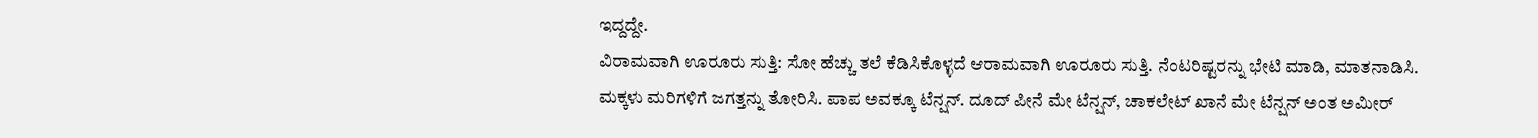ಇದ್ದದ್ದೇ.
ವಿರಾಮವಾಗಿ ಊರೂರು ಸುತ್ತಿ: ಸೋ ಹೆಚ್ಚು ತಲೆ ಕೆಡಿಸಿಕೊಳ್ಳದೆ ಆರಾಮವಾಗಿ ಊರೂರು ಸುತ್ತಿ. ನೆಂಟರಿಷ್ಟರನ್ನು ಭೇಟಿ ಮಾಡಿ, ಮಾತನಾಡಿಸಿ. ಮಕ್ಕಳು ಮರಿಗಳಿಗೆ ಜಗತ್ತನ್ನು ತೋರಿಸಿ. ಪಾಪ ಅವಕ್ಕೂ ಟೆನ್ಷನ್. ದೂದ್ ಪೀನೆ ಮೇ ಟೆನ್ಷನ್, ಚಾಕಲೇಟ್ ಖಾನೆ ಮೇ ಟೆನ್ಷನ್ ಅಂತ ಅಮೀರ್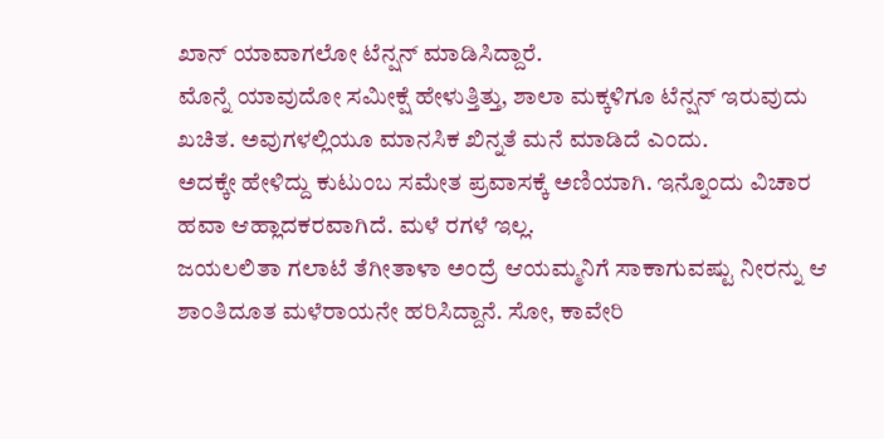ಖಾನ್ ಯಾವಾಗಲೋ ಟೆನ್ಷನ್ ಮಾಡಿಸಿದ್ದಾರೆ.
ಮೊನ್ನೆ ಯಾವುದೋ ಸಮೀಕ್ಷೆ ಹೇಳುತ್ತಿತ್ತು, ಶಾಲಾ ಮಕ್ಕಳಿಗೂ ಟೆನ್ಷನ್ ಇರುವುದು ಖಚಿತ. ಅವುಗಳಲ್ಲಿಯೂ ಮಾನಸಿಕ ಖಿನ್ನತೆ ಮನೆ ಮಾಡಿದೆ ಎಂದು.
ಅದಕ್ಕೇ ಹೇಳಿದ್ದು ಕುಟುಂಬ ಸಮೇತ ಪ್ರವಾಸಕ್ಕೆ ಅಣಿಯಾಗಿ. ಇನ್ನೊಂದು ವಿಚಾರ ಹವಾ ಆಹ್ಲಾದಕರವಾಗಿದೆ. ಮಳೆ ರಗಳೆ ಇಲ್ಲ.
ಜಯಲಲಿತಾ ಗಲಾಟೆ ತೆಗೀತಾಳಾ ಅಂದ್ರೆ ಆಯಮ್ಮನಿಗೆ ಸಾಕಾಗುವಷ್ಟು ನೀರನ್ನು ಆ ಶಾಂತಿದೂತ ಮಳೆರಾಯನೇ ಹರಿಸಿದ್ದಾನೆ. ಸೋ, ಕಾವೇರಿ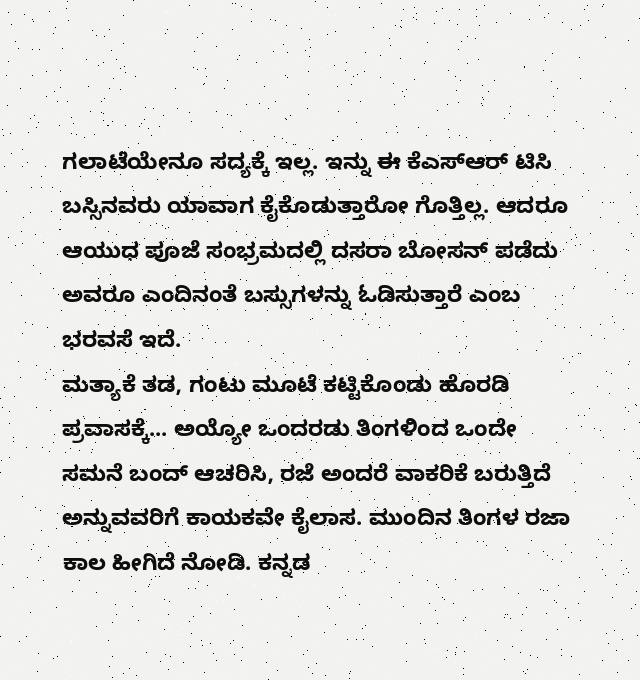ಗಲಾಟೆಯೇನೂ ಸದ್ಯಕ್ಕೆ ಇಲ್ಲ. ಇನ್ನು ಈ ಕೆಎಸ್ಆರ್ ಟಿಸಿ ಬಸ್ಸಿನವರು ಯಾವಾಗ ಕೈಕೊಡುತ್ತಾರೋ ಗೊತ್ತಿಲ್ಲ. ಆದರೂ ಆಯುಧ ಪೂಜೆ ಸಂಭ್ರಮದಲ್ಲಿ ದಸರಾ ಬೋಸನ್ ಪಡೆದು ಅವರೂ ಎಂದಿನಂತೆ ಬಸ್ಸುಗಳನ್ನು ಓಡಿಸುತ್ತಾರೆ ಎಂಬ ಭರವಸೆ ಇದೆ.
ಮತ್ಯಾಕೆ ತಡ, ಗಂಟು ಮೂಟೆ ಕಟ್ಟಿಕೊಂಡು ಹೊರಡಿ ಪ್ರವಾಸಕ್ಕೆ... ಅಯ್ಯೋ ಒಂದರಡು ತಿಂಗಳಿಂದ ಒಂದೇ ಸಮನೆ ಬಂದ್ ಆಚರಿಸಿ, ರಜೆ ಅಂದರೆ ವಾಕರಿಕೆ ಬರುತ್ತಿದೆ ಅನ್ನುವವರಿಗೆ ಕಾಯಕವೇ ಕೈಲಾಸ. ಮುಂದಿನ ತಿಂಗಳ ರಜಾ ಕಾಲ ಹೀಗಿದೆ ನೋಡಿ. ಕನ್ನಡ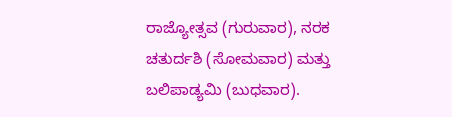ರಾಜ್ಯೋತ್ಸವ (ಗುರುವಾರ), ನರಕ ಚತುರ್ದಶಿ (ಸೋಮವಾರ) ಮತ್ತು ಬಲಿಪಾಡ್ಯಮಿ (ಬುಧವಾರ).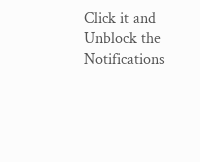Click it and Unblock the Notifications